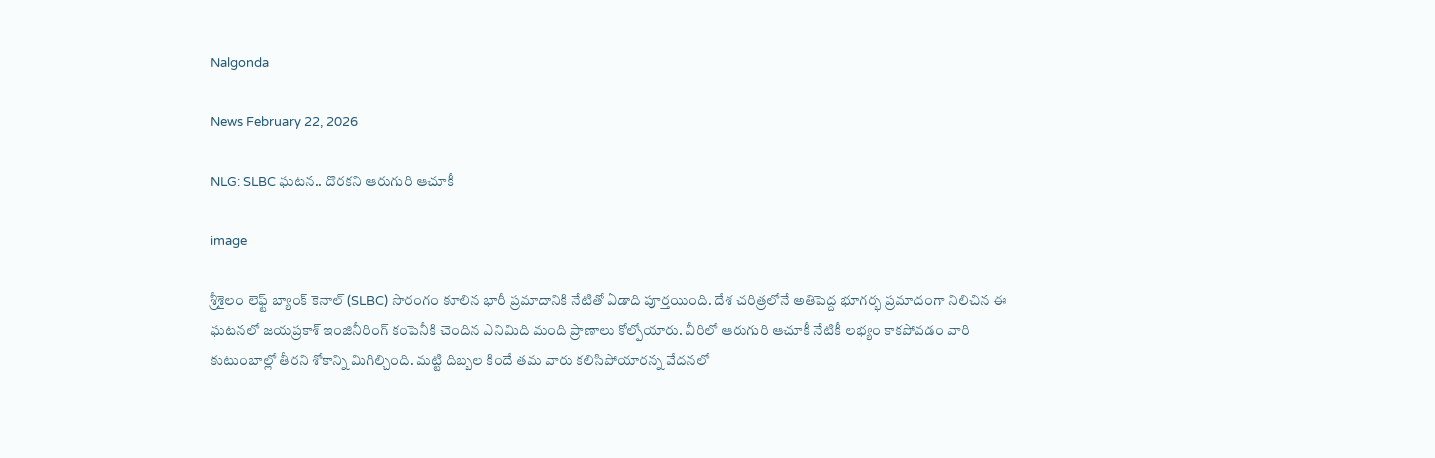Nalgonda

News February 22, 2026

NLG: SLBC ఘటన.. దొరకని ఆరుగురి ఆచూకీ

image

శ్రీశైలం లెఫ్ట్ బ్యాంక్ కెనాల్ (SLBC) సొరంగం కూలిన భారీ ప్రమాదానికి నేటితో ఏడాది పూర్తయింది. దేశ చరిత్రలోనే అతిపెద్ద భూగర్భ ప్రమాదంగా నిలిచిన ఈ ఘటనలో జయప్రకాశ్ ఇంజినీరింగ్ కంపెనీకి చెందిన ఎనిమిది మంది ప్రాణాలు కోల్పోయారు. వీరిలో ఆరుగురి ఆచూకీ నేటికీ లభ్యం కాకపోవడం వారి కుటుంబాల్లో తీరని శోకాన్ని మిగిల్చింది. మట్టి దిబ్బల కిందే తమ వారు కలిసిపోయారన్న వేదనలో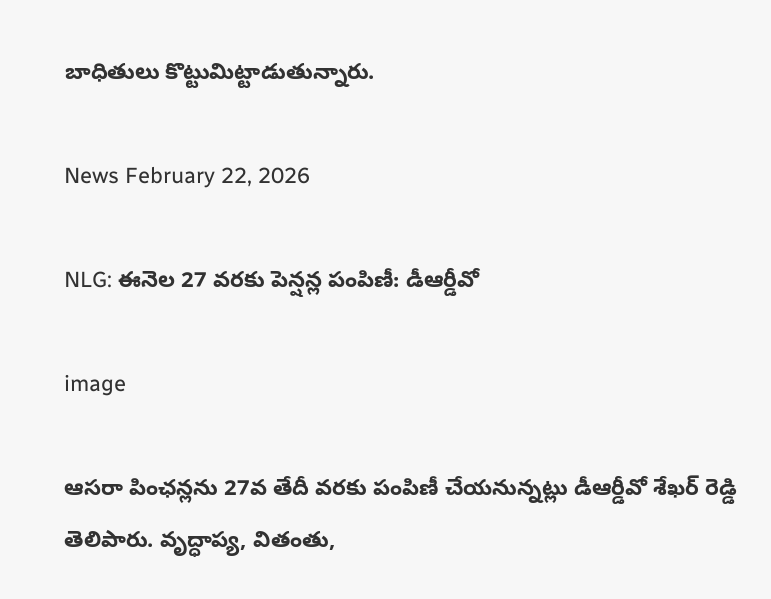బాధితులు కొట్టుమిట్టాడుతున్నారు.

News February 22, 2026

NLG: ఈనెల 27 వరకు పెన్షన్ల పంపిణీ: డీఆర్డీవో

image

ఆసరా పింఛన్లను 27వ తేదీ వరకు పంపిణీ చేయనున్నట్లు డీఆర్డీవో శేఖర్ రెడ్డి తెలిపారు. వృద్ధాప్య, వితంతు,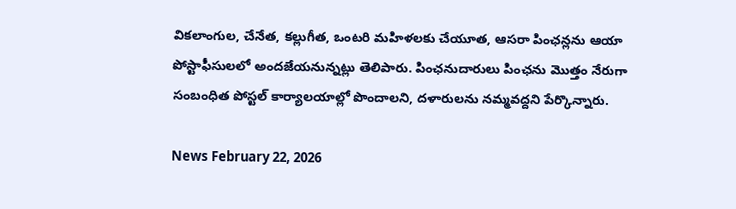వికలాంగుల, చేనేత, కల్లుగీత, ఒంటరి మహిళలకు చేయూత, ఆసరా పింఛన్లను ఆయా పోస్టాఫీసులలో అందజేయనున్నట్లు తెలిపారు. పింఛనుదారులు పింఛను మొత్తం నేరుగా సంబంధిత పోస్టల్ కార్యాలయాల్లో పొందాలని, దళారులను నమ్మవద్దని పేర్కొన్నారు.

News February 22, 2026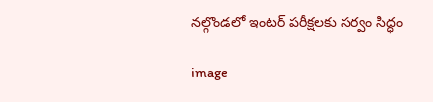నల్గొండలో ఇంటర్ పరీక్షలకు సర్వం సిద్ధం

image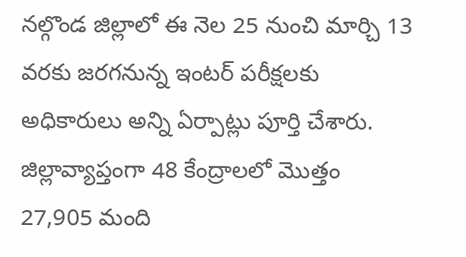నల్గొండ జిల్లాలో ఈ నెల 25 నుంచి మార్చి 13 వరకు జరగనున్న ఇంటర్ పరీక్షలకు అధికారులు అన్ని ఏర్పాట్లు పూర్తి చేశారు. జిల్లావ్యాప్తంగా 48 కేంద్రాలలో మొత్తం 27,905 మంది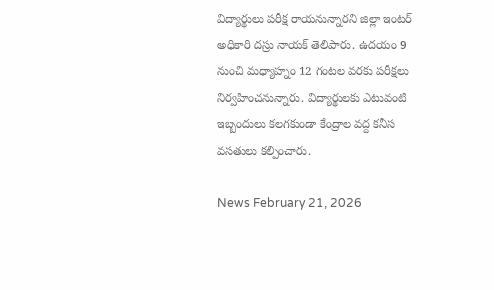విద్యార్థులు పరీక్ష రాయనున్నారని జిల్లా ఇంటర్ అధికారి దస్రు నాయక్ తెలిపారు. ఉదయం 9 నుంచి మధ్యాహ్నం 12 గంటల వరకు పరీక్షలు నిర్వహించనున్నారు. విద్యార్థులకు ఎటువంటి ఇబ్బందులు కలగకుండా కేంద్రాల వద్ద కనీస వసతులు కల్పించారు.

News February 21, 2026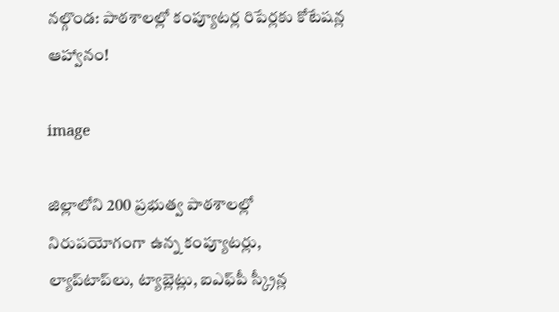నల్గొండ: పాఠశాలల్లో కంప్యూటర్ల రిపేర్లకు కోటేషన్ల ఆహ్వానం!

image

జిల్లాలోని 200 ప్రభుత్వ పాఠశాలల్లో నిరుపయోగంగా ఉన్న కంప్యూటర్లు, ల్యాప్‌టాప్‌లు, ట్యాబ్లెట్లు, ఐఎఫ్‌పీ స్క్రీన్ల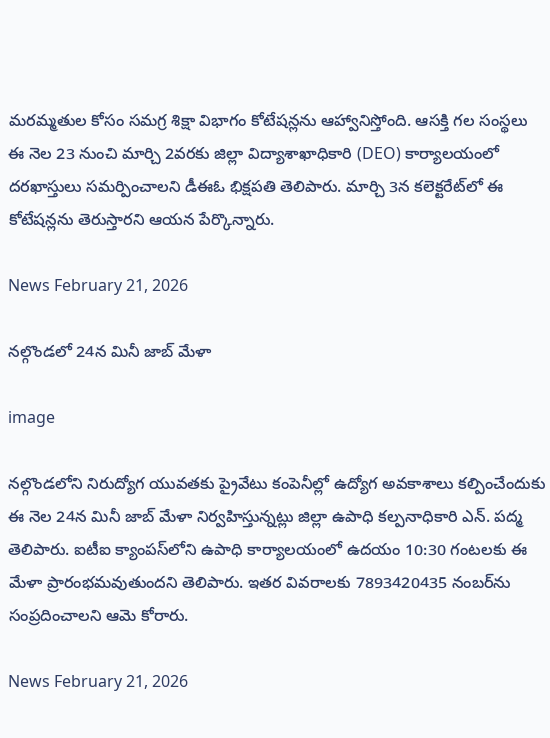మరమ్మతుల కోసం సమగ్ర శిక్షా విభాగం కోటేషన్లను ఆహ్వానిస్తోంది. ఆసక్తి గల సంస్థలు ఈ నెల 23 నుంచి మార్చి 2వరకు జిల్లా విద్యాశాఖాధికారి (DEO) కార్యాలయంలో దరఖాస్తులు సమర్పించాలని డీఈఓ భిక్షపతి తెలిపారు. మార్చి 3న కలెక్టరేట్‌లో ఈ కోటేషన్లను తెరుస్తారని ఆయన పేర్కొన్నారు.

News February 21, 2026

నల్గొండలో 24న మినీ జాబ్ మేళా

image

నల్గొండలోని నిరుద్యోగ యువతకు ప్రైవేటు కంపెనీల్లో ఉద్యోగ అవకాశాలు కల్పించేందుకు ఈ నెల 24న మినీ జాబ్ మేళా నిర్వహిస్తున్నట్లు జిల్లా ఉపాధి కల్పనాధికారి ఎన్. పద్మ తెలిపారు. ఐటీఐ క్యాంపస్‌లోని ఉపాధి కార్యాలయంలో ఉదయం 10:30 గంటలకు ఈ మేళా ప్రారంభమవుతుందని తెలిపారు. ఇతర వివరాలకు 7893420435 నంబర్‌ను సంప్రదించాలని ఆమె కోరారు.

News February 21, 2026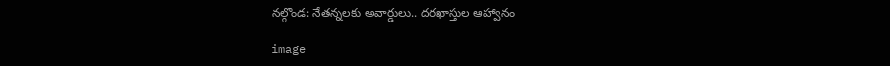నల్గొండ: నేతన్నలకు అవార్డులు.. దరఖాస్తుల ఆహ్వానం

image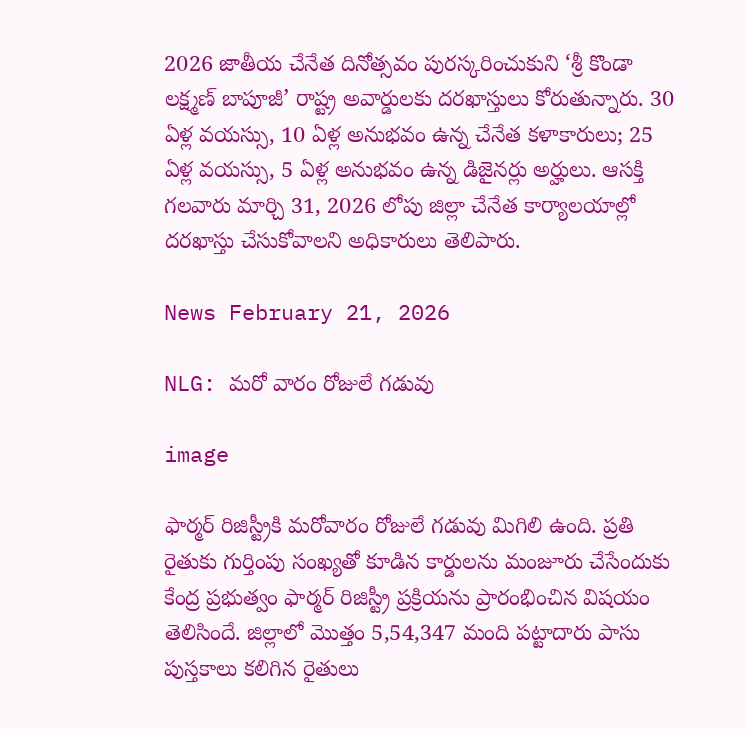2026 జాతీయ చేనేత దినోత్సవం పురస్కరించుకుని ‘శ్రీ కొండా లక్ష్మణ్ బాపూజీ’ రాష్ట్ర అవార్డులకు దరఖాస్తులు కోరుతున్నారు. 30 ఏళ్ల వయస్సు, 10 ఏళ్ల అనుభవం ఉన్న చేనేత కళాకారులు; 25 ఏళ్ల వయస్సు, 5 ఏళ్ల అనుభవం ఉన్న డిజైనర్లు అర్హులు. ఆసక్తి గలవారు మార్చి 31, 2026 లోపు జిల్లా చేనేత కార్యాలయాల్లో దరఖాస్తు చేసుకోవాలని అధికారులు తెలిపారు.

News February 21, 2026

NLG: మరో వారం రోజులే గడువు

image

ఫార్మర్ రిజిస్ట్రీకి మరోవారం రోజులే గడువు మిగిలి ఉంది. ప్రతి రైతుకు గుర్తింపు సంఖ్యతో కూడిన కార్డులను మంజూరు చేసేందుకు కేంద్ర ప్రభుత్వం ఫార్మర్ రిజిస్ట్రీ ప్రక్రియను ప్రారంభించిన విషయం తెలిసిందే. జిల్లాలో మొత్తం 5,54,347 మంది పట్టాదారు పాసు పుస్తకాలు కలిగిన రైతులు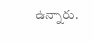ఉన్నారు.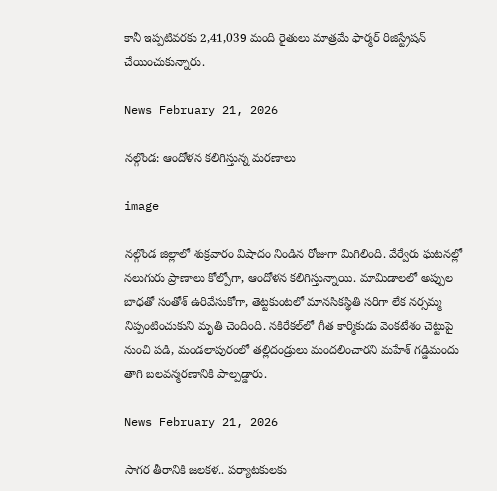కానీ ఇప్పటివరకు 2,41,039 మంది రైతులు మాత్రమే ఫార్మర్‌ రిజిస్ట్రేషన్‌ చేయించుకున్నారు.

News February 21, 2026

నల్గొండ: ఆందోళన కలిగిస్తున్న మరణాలు

image

నల్గొండ జిల్లాలో శుక్రవారం విషాదం నిండిన రోజుగా మిగిలింది. వేర్వేరు ఘటనల్లో నలుగురు ప్రాణాలు కోల్పోగా, ఆందోళన కలిగిస్తున్నాయి. మామిడాలలో అప్పుల బాధతో సంతోశ్ ఉరివేసుకోగా, తెట్టకుంటలో మానసికస్థితి సరిగా లేక నర్సమ్మ నిప్పంటించుకుని మృతి చెందింది. నకిరేకల్‌లో గీత కార్మికుడు వెంకటేశం చెట్టుపై నుంచి పడి, మండలాపురంలో తల్లిదండ్రులు మందలించారని మహేశ్ గడ్డిమందు తాగి బలవన్మరణానికి పాల్పడ్డారు.

News February 21, 2026

సాగర తీరానికి జలకళ.. పర్యాటకులకు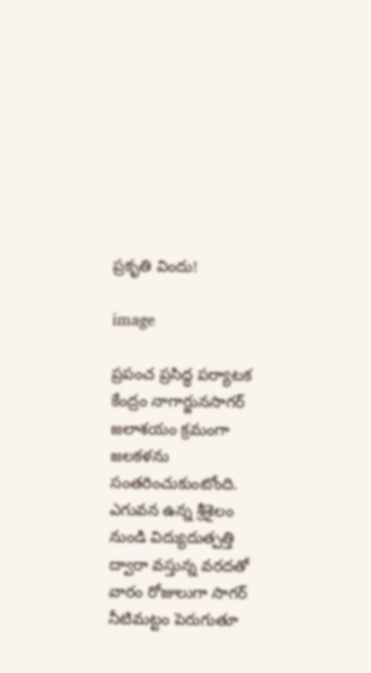ప్రకృతి విందు!

image

ప్రపంచ ప్రసిద్ధ పర్యాటక కేంద్రం నాగార్జునసాగర్ జలాశయం క్రమంగా జలకళను సంతరించుకుంటోంది. ఎగువన ఉన్న శ్రీశైలం నుండి విద్యుదుత్పత్తి ద్వారా వస్తున్న వరదతో వారం రోజులుగా సాగర్ నీటిమట్టం పెరుగుతూ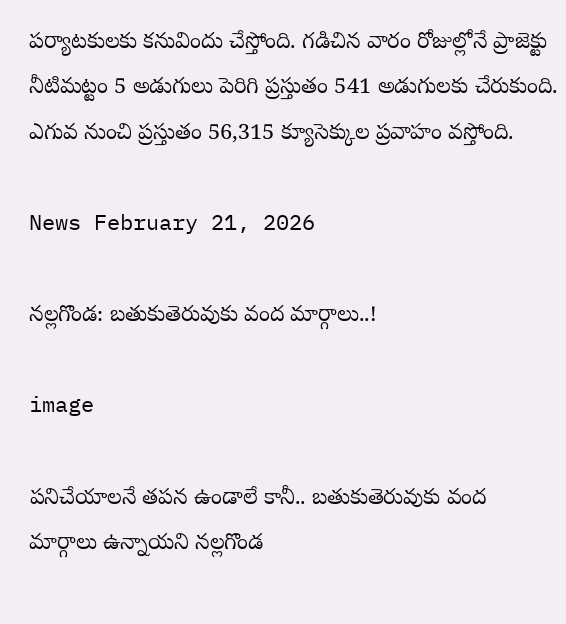పర్యాటకులకు కనువిందు చేస్తోంది. గడిచిన వారం రోజుల్లోనే ప్రాజెక్టు నీటిమట్టం 5 అడుగులు పెరిగి ప్రస్తుతం 541 అడుగులకు చేరుకుంది. ఎగువ నుంచి ప్రస్తుతం 56,315 క్యూసెక్కుల ప్రవాహం వస్తోంది.

News February 21, 2026

నల్లగొండ: బతుకుతెరువుకు వంద మార్గాలు..!

image

పనిచేయాలనే తపన ఉండాలే కానీ.. బతుకుతెరువుకు వంద మార్గాలు ఉన్నాయని నల్లగొండ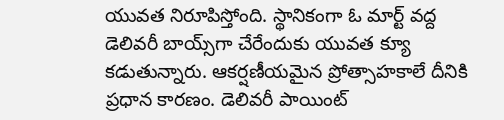యువత నిరూపిస్తోంది. స్థానికంగా ఓ మార్ట్ వద్ద డెలివరీ బాయ్స్‌గా చేరేందుకు యువత క్యూ కడుతున్నారు. ఆకర్షణీయమైన ప్రోత్సాహకాలే దీనికి ప్రధాన కారణం. డెలివరీ పాయింట్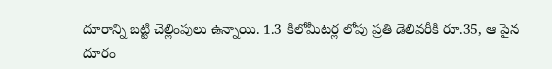దూరాన్ని బట్టి చెల్లింపులు ఉన్నాయి. 1.3 కిలోమీటర్ల లోపు ప్రతి డెలివరీకి రూ.35, ఆ పైన దూరం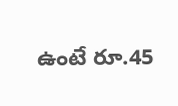ఉంటే రూ.45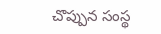చొప్పున సంస్థ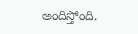అందిస్తోంది.